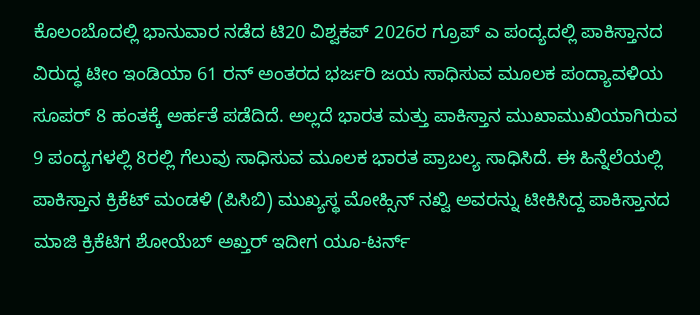ಕೊಲಂಬೊದಲ್ಲಿ ಭಾನುವಾರ ನಡೆದ ಟಿ20 ವಿಶ್ವಕಪ್ 2026ರ ಗ್ರೂಪ್ ಎ ಪಂದ್ಯದಲ್ಲಿ ಪಾಕಿಸ್ತಾನದ ವಿರುದ್ಧ ಟೀಂ ಇಂಡಿಯಾ 61 ರನ್ ಅಂತರದ ಭರ್ಜರಿ ಜಯ ಸಾಧಿಸುವ ಮೂಲಕ ಪಂದ್ಯಾವಳಿಯ ಸೂಪರ್ 8 ಹಂತಕ್ಕೆ ಅರ್ಹತೆ ಪಡೆದಿದೆ. ಅಲ್ಲದೆ ಭಾರತ ಮತ್ತು ಪಾಕಿಸ್ತಾನ ಮುಖಾಮುಖಿಯಾಗಿರುವ 9 ಪಂದ್ಯಗಳಲ್ಲಿ 8ರಲ್ಲಿ ಗೆಲುವು ಸಾಧಿಸುವ ಮೂಲಕ ಭಾರತ ಪ್ರಾಬಲ್ಯ ಸಾಧಿಸಿದೆ. ಈ ಹಿನ್ನೆಲೆಯಲ್ಲಿ ಪಾಕಿಸ್ತಾನ ಕ್ರಿಕೆಟ್ ಮಂಡಳಿ (ಪಿಸಿಬಿ) ಮುಖ್ಯಸ್ಥ ಮೋಹ್ಸಿನ್ ನಖ್ವಿ ಅವರನ್ನು ಟೀಕಿಸಿದ್ದ ಪಾಕಿಸ್ತಾನದ ಮಾಜಿ ಕ್ರಿಕೆಟಿಗ ಶೋಯೆಬ್ ಅಖ್ತರ್ ಇದೀಗ ಯೂ-ಟರ್ನ್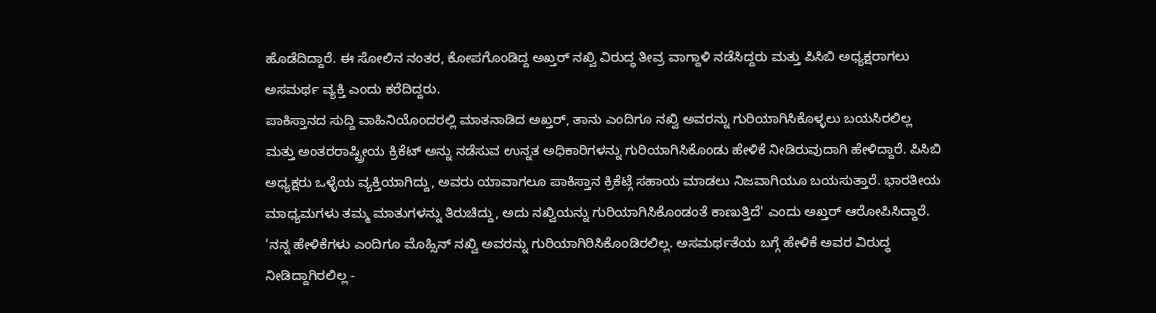ಹೊಡೆದಿದ್ದಾರೆ. ಈ ಸೋಲಿನ ನಂತರ, ಕೋಪಗೊಂಡಿದ್ದ ಅಖ್ತರ್ ನಖ್ವಿ ವಿರುದ್ಧ ತೀವ್ರ ವಾಗ್ದಾಳಿ ನಡೆಸಿದ್ದರು ಮತ್ತು ಪಿಸಿಬಿ ಅಧ್ಯಕ್ಷರಾಗಲು ಅಸಮರ್ಥ ವ್ಯಕ್ತಿ ಎಂದು ಕರೆದಿದ್ದರು.
ಪಾಕಿಸ್ತಾನದ ಸುದ್ದಿ ವಾಹಿನಿಯೊಂದರಲ್ಲಿ ಮಾತನಾಡಿದ ಅಖ್ತರ್, ತಾನು ಎಂದಿಗೂ ನಖ್ವಿ ಅವರನ್ನು ಗುರಿಯಾಗಿಸಿಕೊಳ್ಳಲು ಬಯಸಿರಲಿಲ್ಲ ಮತ್ತು ಅಂತರರಾಷ್ಟ್ರೀಯ ಕ್ರಿಕೆಟ್ ಅನ್ನು ನಡೆಸುವ ಉನ್ನತ ಅಧಿಕಾರಿಗಳನ್ನು ಗುರಿಯಾಗಿಸಿಕೊಂಡು ಹೇಳಿಕೆ ನೀಡಿರುವುದಾಗಿ ಹೇಳಿದ್ದಾರೆ. ಪಿಸಿಬಿ ಅಧ್ಯಕ್ಷರು ಒಳ್ಳೆಯ ವ್ಯಕ್ತಿಯಾಗಿದ್ದು, ಅವರು ಯಾವಾಗಲೂ ಪಾಕಿಸ್ತಾನ ಕ್ರಿಕೆಟ್ಗೆ ಸಹಾಯ ಮಾಡಲು ನಿಜವಾಗಿಯೂ ಬಯಸುತ್ತಾರೆ. ಭಾರತೀಯ ಮಾಧ್ಯಮಗಳು ತಮ್ಮ ಮಾತುಗಳನ್ನು ತಿರುಚಿದ್ದು, ಅದು ನಖ್ವಿಯನ್ನು ಗುರಿಯಾಗಿಸಿಕೊಂಡಂತೆ ಕಾಣುತ್ತಿದೆ' ಎಂದು ಅಖ್ತರ್ ಆರೋಪಿಸಿದ್ದಾರೆ.
'ನನ್ನ ಹೇಳಿಕೆಗಳು ಎಂದಿಗೂ ಮೊಹ್ಸಿನ್ ನಖ್ವಿ ಅವರನ್ನು ಗುರಿಯಾಗಿರಿಸಿಕೊಂಡಿರಲಿಲ್ಲ. ಅಸಮರ್ಥತೆಯ ಬಗ್ಗೆ ಹೇಳಿಕೆ ಅವರ ವಿರುದ್ಧ ನೀಡಿದ್ದಾಗಿರಲಿಲ್ಲ -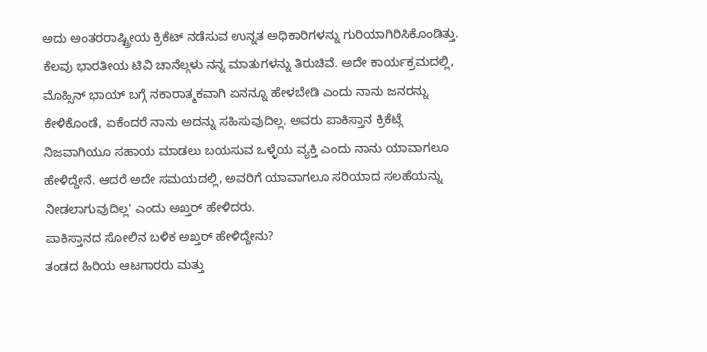ಅದು ಅಂತರರಾಷ್ಟ್ರೀಯ ಕ್ರಿಕೆಟ್ ನಡೆಸುವ ಉನ್ನತ ಅಧಿಕಾರಿಗಳನ್ನು ಗುರಿಯಾಗಿರಿಸಿಕೊಂಡಿತ್ತು. ಕೆಲವು ಭಾರತೀಯ ಟಿವಿ ಚಾನೆಲ್ಗಳು ನನ್ನ ಮಾತುಗಳನ್ನು ತಿರುಚಿವೆ. ಅದೇ ಕಾರ್ಯಕ್ರಮದಲ್ಲಿ, ಮೊಹ್ಸಿನ್ ಭಾಯ್ ಬಗ್ಗೆ ನಕಾರಾತ್ಮಕವಾಗಿ ಏನನ್ನೂ ಹೇಳಬೇಡಿ ಎಂದು ನಾನು ಜನರನ್ನು ಕೇಳಿಕೊಂಡೆ, ಏಕೆಂದರೆ ನಾನು ಅದನ್ನು ಸಹಿಸುವುದಿಲ್ಲ. ಅವರು ಪಾಕಿಸ್ತಾನ ಕ್ರಿಕೆಟ್ಗೆ ನಿಜವಾಗಿಯೂ ಸಹಾಯ ಮಾಡಲು ಬಯಸುವ ಒಳ್ಳೆಯ ವ್ಯಕ್ತಿ ಎಂದು ನಾನು ಯಾವಾಗಲೂ ಹೇಳಿದ್ದೇನೆ. ಆದರೆ ಅದೇ ಸಮಯದಲ್ಲಿ, ಅವರಿಗೆ ಯಾವಾಗಲೂ ಸರಿಯಾದ ಸಲಹೆಯನ್ನು ನೀಡಲಾಗುವುದಿಲ್ಲ' ಎಂದು ಅಖ್ತರ್ ಹೇಳಿದರು.
ಪಾಕಿಸ್ತಾನದ ಸೋಲಿನ ಬಳಿಕ ಅಖ್ತರ್ ಹೇಳಿದ್ದೇನು?
ತಂಡದ ಹಿರಿಯ ಆಟಗಾರರು ಮತ್ತು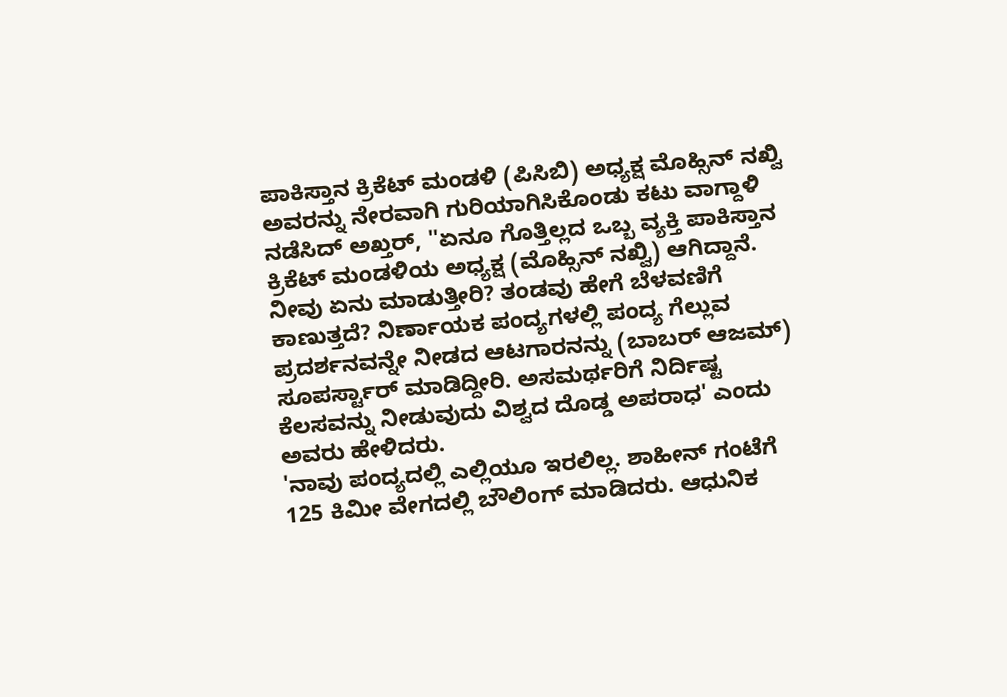ಪಾಕಿಸ್ತಾನ ಕ್ರಿಕೆಟ್ ಮಂಡಳಿ (ಪಿಸಿಬಿ) ಅಧ್ಯಕ್ಷ ಮೊಹ್ಸಿನ್ ನಖ್ವಿ ಅವರನ್ನು ನೇರವಾಗಿ ಗುರಿಯಾಗಿಸಿಕೊಂಡು ಕಟು ವಾಗ್ದಾಳಿ ನಡೆಸಿದ್ ಅಖ್ತರ್, ''ಏನೂ ಗೊತ್ತಿಲ್ಲದ ಒಬ್ಬ ವ್ಯಕ್ತಿ ಪಾಕಿಸ್ತಾನ ಕ್ರಿಕೆಟ್ ಮಂಡಳಿಯ ಅಧ್ಯಕ್ಷ (ಮೊಹ್ಸಿನ್ ನಖ್ವಿ) ಆಗಿದ್ದಾನೆ. ನೀವು ಏನು ಮಾಡುತ್ತೀರಿ? ತಂಡವು ಹೇಗೆ ಬೆಳವಣಿಗೆ ಕಾಣುತ್ತದೆ? ನಿರ್ಣಾಯಕ ಪಂದ್ಯಗಳಲ್ಲಿ ಪಂದ್ಯ ಗೆಲ್ಲುವ ಪ್ರದರ್ಶನವನ್ನೇ ನೀಡದ ಆಟಗಾರನನ್ನು (ಬಾಬರ್ ಆಜಮ್) ಸೂಪರ್ಸ್ಟಾರ್ ಮಾಡಿದ್ದೀರಿ. ಅಸಮರ್ಥರಿಗೆ ನಿರ್ದಿಷ್ಟ ಕೆಲಸವನ್ನು ನೀಡುವುದು ವಿಶ್ವದ ದೊಡ್ಡ ಅಪರಾಧ' ಎಂದು ಅವರು ಹೇಳಿದರು.
'ನಾವು ಪಂದ್ಯದಲ್ಲಿ ಎಲ್ಲಿಯೂ ಇರಲಿಲ್ಲ. ಶಾಹೀನ್ ಗಂಟೆಗೆ 125 ಕಿಮೀ ವೇಗದಲ್ಲಿ ಬೌಲಿಂಗ್ ಮಾಡಿದರು. ಆಧುನಿಕ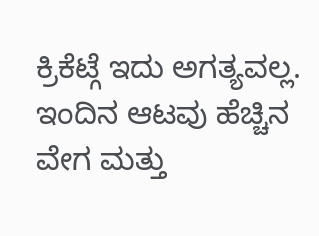ಕ್ರಿಕೆಟ್ಗೆ ಇದು ಅಗತ್ಯವಲ್ಲ. ಇಂದಿನ ಆಟವು ಹೆಚ್ಚಿನ ವೇಗ ಮತ್ತು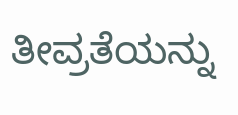ತೀವ್ರತೆಯನ್ನು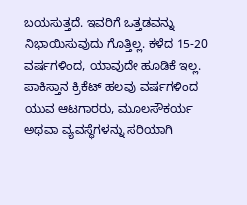ಬಯಸುತ್ತದೆ. ಇವರಿಗೆ ಒತ್ತಡವನ್ನು ನಿಭಾಯಿಸುವುದು ಗೊತ್ತಿಲ್ಲ. ಕಳೆದ 15-20 ವರ್ಷಗಳಿಂದ, ಯಾವುದೇ ಹೂಡಿಕೆ ಇಲ್ಲ. ಪಾಕಿಸ್ತಾನ ಕ್ರಿಕೆಟ್ ಹಲವು ವರ್ಷಗಳಿಂದ ಯುವ ಆಟಗಾರರು, ಮೂಲಸೌಕರ್ಯ ಅಥವಾ ವ್ಯವಸ್ಥೆಗಳನ್ನು ಸರಿಯಾಗಿ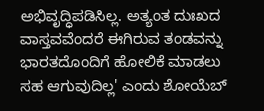ಅಭಿವೃದ್ಧಿಪಡಿಸಿಲ್ಲ. ಅತ್ಯಂತ ದುಃಖದ ವಾಸ್ತವವೆಂದರೆ ಈಗಿರುವ ತಂಡವನ್ನು ಭಾರತದೊಂದಿಗೆ ಹೋಲಿಕೆ ಮಾಡಲು ಸಹ ಆಗುವುದಿಲ್ಲ' ಎಂದು ಶೋಯೆಬ್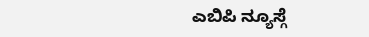ಎಬಿಪಿ ನ್ಯೂಸ್ಗೆ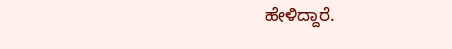ಹೇಳಿದ್ದಾರೆ.